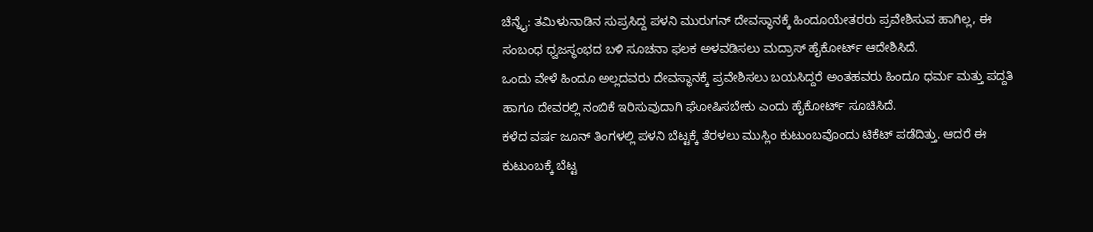ಚೆನ್ನೈ: ತಮಿಳುನಾಡಿನ ಸುಪ್ರಸಿದ್ದ ಪಳನಿ ಮುರುಗನ್ ದೇವಸ್ಥಾನಕ್ಕೆ ಹಿಂದೂಯೇತರರು ಪ್ರವೇಶಿಸುವ ಹಾಗಿಲ್ಲ, ಈ ಸಂಬಂಧ ಧ್ವಜಸ್ಥಂಭದ ಬಳಿ ಸೂಚನಾ ಫಲಕ ಅಳವಡಿಸಲು ಮದ್ರಾಸ್ ಹೈಕೋರ್ಟ್ ಆದೇಶಿಸಿದೆ.
ಒಂದು ವೇಳೆ ಹಿಂದೂ ಅಲ್ಲದವರು ದೇವಸ್ಥಾನಕ್ಕೆ ಪ್ರವೇಶಿಸಲು ಬಯಸಿದ್ದರೆ ಅಂತಹವರು ಹಿಂದೂ ಧರ್ಮ ಮತ್ತು ಪದ್ದತಿ ಹಾಗೂ ದೇವರಲ್ಲಿ ನಂಬಿಕೆ ಇರಿಸುವುದಾಗಿ ಘೋಷಿಸಬೇಕು ಎಂದು ಹೈಕೋರ್ಟ್ ಸೂಚಿಸಿದೆ.
ಕಳೆದ ವರ್ಷ ಜೂನ್ ತಿಂಗಳಲ್ಲಿ ಪಳನಿ ಬೆಟ್ಟಕ್ಕೆ ತೆರಳಲು ಮುಸ್ಲಿಂ ಕುಟುಂಬವೊಂದು ಟಿಕೆಟ್ ಪಡೆದಿತ್ತು. ಆದರೆ ಈ ಕುಟುಂಬಕ್ಕೆ ಬೆಟ್ಟ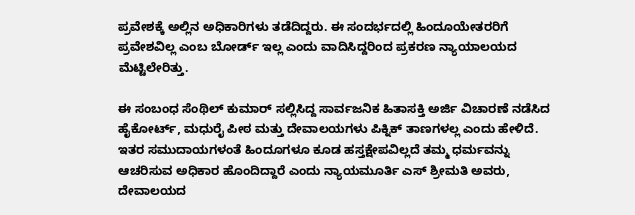ಪ್ರವೇಶಕ್ಕೆ ಅಲ್ಲಿನ ಅಧಿಕಾರಿಗಳು ತಡೆದಿದ್ದರು. ಈ ಸಂದರ್ಭದಲ್ಲಿ ಹಿಂದೂಯೇತರರಿಗೆ ಪ್ರವೇಶವಿಲ್ಲ ಎಂಬ ಬೋರ್ಡ್ ಇಲ್ಲ ಎಂದು ವಾದಿಸಿದ್ದರಿಂದ ಪ್ರಕರಣ ನ್ಯಾಯಾಲಯದ ಮೆಟ್ಟಿಲೇರಿತ್ತು.

ಈ ಸಂಬಂಧ ಸೆಂಥಿಲ್ ಕುಮಾರ್ ಸಲ್ಲಿಸಿದ್ದ ಸಾರ್ವಜನಿಕ ಹಿತಾಸಕ್ತಿ ಅರ್ಜಿ ವಿಚಾರಣೆ ನಡೆಸಿದ ಹೈಕೋರ್ಟ್, ಮಧುರೈ ಪೀಠ ಮತ್ತು ದೇವಾಲಯಗಳು ಪಿಕ್ನಿಕ್ ತಾಣಗಳಲ್ಲ ಎಂದು ಹೇಳಿದೆ. ಇತರ ಸಮುದಾಯಗಳಂತೆ ಹಿಂದೂಗಳೂ ಕೂಡ ಹಸ್ತಕ್ಷೇಪವಿಲ್ಲದೆ ತಮ್ಮ ಧರ್ಮವನ್ನು ಆಚರಿಸುವ ಅಧಿಕಾರ ಹೊಂದಿದ್ದಾರೆ ಎಂದು ನ್ಯಾಯಮೂರ್ತಿ ಎಸ್ ಶ್ರೀಮತಿ ಅವರು, ದೇವಾಲಯದ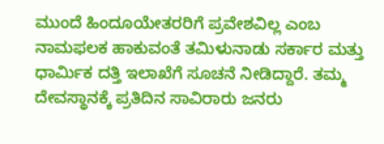ಮುಂದೆ ಹಿಂದೂಯೇತರರಿಗೆ ಪ್ರವೇಶವಿಲ್ಲ ಎಂಬ ನಾಮಫಲಕ ಹಾಕುವಂತೆ ತಮಿಳುನಾಡು ಸರ್ಕಾರ ಮತ್ತು ಧಾರ್ಮಿಕ ದತ್ತಿ ಇಲಾಖೆಗೆ ಸೂಚನೆ ನೀಡಿದ್ದಾರೆ. ತಮ್ಮ
ದೇವಸ್ಥಾನಕ್ಕೆ ಪ್ರತಿದಿನ ಸಾವಿರಾರು ಜನರು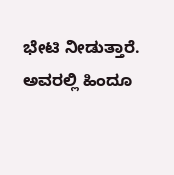ಭೇಟಿ ನೀಡುತ್ತಾರೆ. ಅವರಲ್ಲಿ ಹಿಂದೂ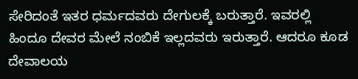ಸೇರಿದಂತೆ ಇತರ ಧರ್ಮದವರು ದೇಗುಲಕ್ಕೆ ಬರುತ್ತಾರೆ. ಇವರಲ್ಲಿ ಹಿಂದೂ ದೇವರ ಮೇಲೆ ನಂಬಿಕೆ ಇಲ್ಲದವರು ಇರುತ್ತಾರೆ. ಆದರೂ ಕೂಡ ದೇವಾಲಯ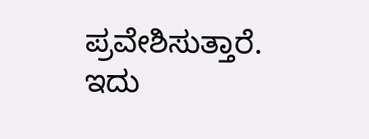ಪ್ರವೇಶಿಸುತ್ತಾರೆ. ಇದು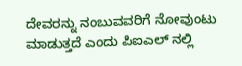ದೇವರನ್ನು ನಂಬುವವರಿಗೆ ನೋವುಂಟು ಮಾಡುತ್ತದೆ ಎಂದು ಪಿಐಎಲ್ ನಲ್ಲಿ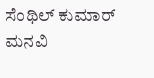ಸೆಂಥಿಲ್ ಕುಮಾರ್ ಮನವಿ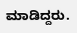ಮಾಡಿದ್ದರು.